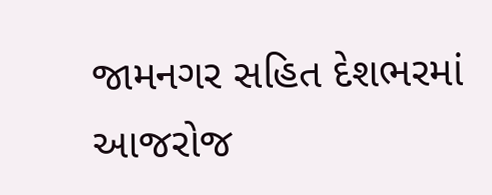જામનગર સહિત દેશભરમાં આજરોજ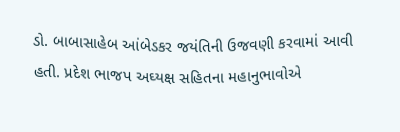ડો. બાબાસાહેબ આંબેડકર જયંતિની ઉજવણી કરવામાં આવી હતી. પ્રદેશ ભાજપ અઘ્યક્ષ સહિતના મહાનુભાવોએ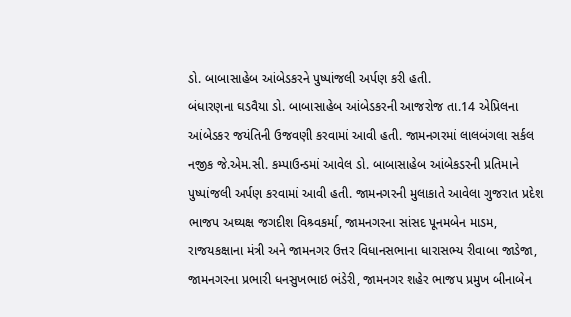ડો. બાબાસાહેબ આંબેડકરને પુષ્પાંજલી અર્પણ કરી હતી.
બંધારણના ઘડવૈયા ડો. બાબાસાહેબ આંબેડકરની આજરોજ તા.14 એપ્રિલના આંબેડકર જયંતિની ઉજવણી કરવામાં આવી હતી. જામનગરમાં લાલબંગલા સર્કલ નજીક જે.એમ.સી. કમ્પાઉન્ડમાં આવેલ ડો. બાબાસાહેબ આંબેકડરની પ્રતિમાને પુષ્પાંજલી અર્પણ કરવામાં આવી હતી. જામનગરની મુલાકાતે આવેલા ગુજરાત પ્રદેશ ભાજપ અઘ્યક્ષ જગદીશ વિશ્ર્વકર્મા, જામનગરના સાંસદ પૂનમબેન માડમ, રાજયકક્ષાના મંત્રી અને જામનગર ઉત્તર વિધાનસભાના ધારાસભ્ય રીવાબા જાડેજા, જામનગરના પ્રભારી ધનસુખભાઇ ભંડેરી, જામનગર શહેર ભાજપ પ્રમુખ બીનાબેન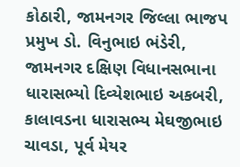કોઠારી, જામનગર જિલ્લા ભાજપ પ્રમુખ ડો. વિનુભાઇ ભંડેરી, જામનગર દક્ષિણ વિધાનસભાના ધારાસભ્યો દિવ્યેશભાઇ અકબરી, કાલાવડના ધારાસભ્ય મેઘજીભાઇ ચાવડા, પૂર્વ મેયર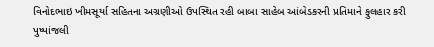વિનોદભાઇ ખીમસૂર્યા સહિતના અગ્રણીઓ ઉપસ્થિત રહી બાબા સાહેબ આંબેડકરની પ્રતિમાને ફુલહાર કરી પુષ્પાંજલી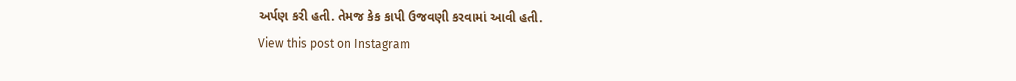અર્પણ કરી હતી. તેમજ કેક કાપી ઉજવણી કરવામાં આવી હતી.
View this post on Instagram